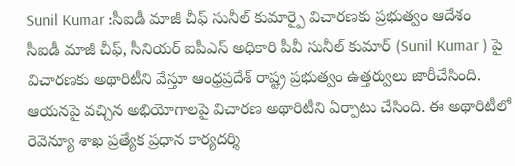Sunil Kumar :సీఐడీ మాజీ చీఫ్ సునీల్ కుమార్పై విచారణకు ప్రభుత్వం ఆదేశం
సీఐడీ మాజీ చీఫ్, సీనియర్ ఐపీఎస్ అధికారి పీవీ సునీల్ కుమార్ (Sunil Kumar ) పై విచారణకు అథారిటీని వేస్తూ ఆంధ్రప్రదేశ్ రాష్ట్ర ప్రభుత్వం ఉత్తర్వులు జారీచేసింది. ఆయనపై వచ్చిన అభియోగాలపై విచారణ అథారిటీని ఏర్పాటు చేసింది. ఈ అథారిటీలో రెవెన్యూ శాఖ ప్రత్యేక ప్రధాన కార్యదర్శి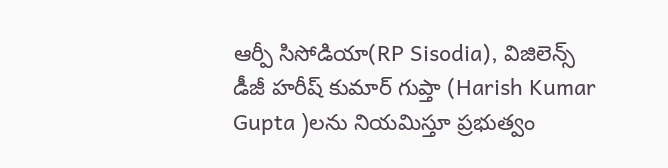ఆర్పీ సిసోడియా(RP Sisodia), విజిలెన్స్ డీజీ హరీష్ కుమార్ గుప్తా (Harish Kumar Gupta )లను నియమిస్తూ ప్రభుత్వం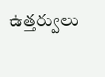ఉత్తర్వులు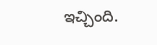ఇచ్చింది.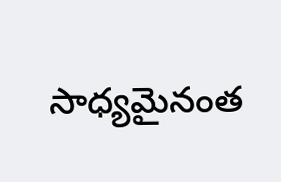సాధ్యమైనంత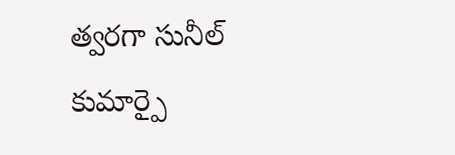త్వరగా సునీల్ కుమార్పై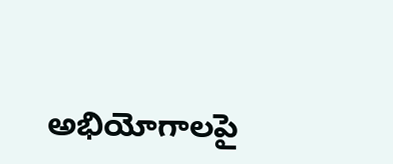అభియోగాలపై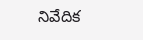నివేదిక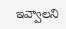ఇవ్వాలని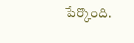పేర్కొంది.